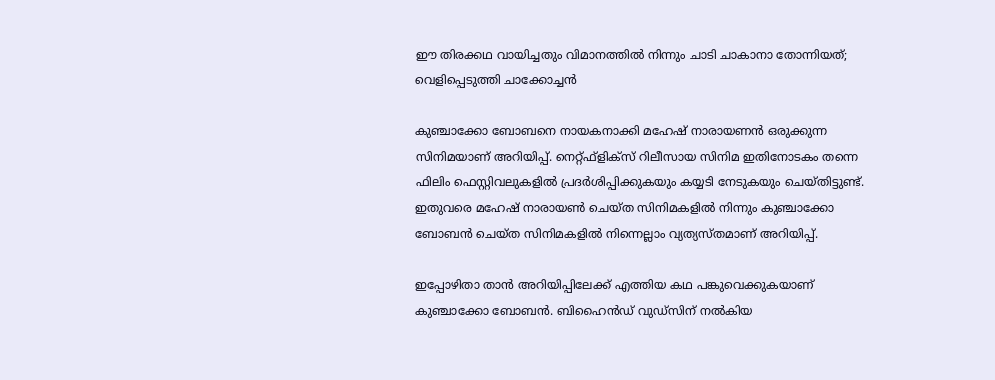ഈ തിരക്കഥ വായിച്ചതും വിമാനത്തില്‍ നിന്നും ചാടി ചാകാനാ തോന്നിയത്; വെളിപ്പെടുത്തി ചാക്കോച്ചന്‍

കുഞ്ചാക്കോ ബോബനെ നായകനാക്കി മഹേഷ് നാരായണന്‍ ഒരുക്കുന്ന സിനിമയാണ് അറിയിപ്പ്. നെറ്റ്ഫ്‌ളിക്‌സ് റിലീസായ സിനിമ ഇതിനോടകം തന്നെ ഫിലിം ഫെസ്റ്റിവലുകളില്‍ പ്രദര്‍ശിപ്പിക്കുകയും കയ്യടി നേടുകയും ചെയ്തിട്ടുണ്ട്. ഇതുവരെ മഹേഷ് നാരായണ്‍ ചെയ്ത സിനിമകളില്‍ നിന്നും കുഞ്ചാക്കോ ബോബന്‍ ചെയ്ത സിനിമകളില്‍ നിന്നെല്ലാം വ്യത്യസ്തമാണ് അറിയിപ്പ്.

ഇപ്പോഴിതാ താന്‍ അറിയിപ്പിലേക്ക് എത്തിയ കഥ പങ്കുവെക്കുകയാണ് കുഞ്ചാക്കോ ബോബന്‍. ബിഹൈന്‍ഡ് വുഡ്‌സിന് നല്‍കിയ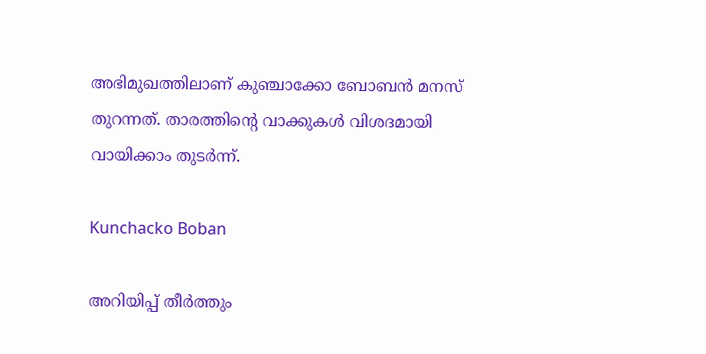അഭിമുഖത്തിലാണ് കുഞ്ചാക്കോ ബോബന്‍ മനസ് തുറന്നത്. താരത്തിന്റെ വാക്കുകള്‍ വിശദമായി വായിക്കാം തുടര്‍ന്ന്.

Kunchacko Boban

അറിയിപ്പ് തീര്‍ത്തും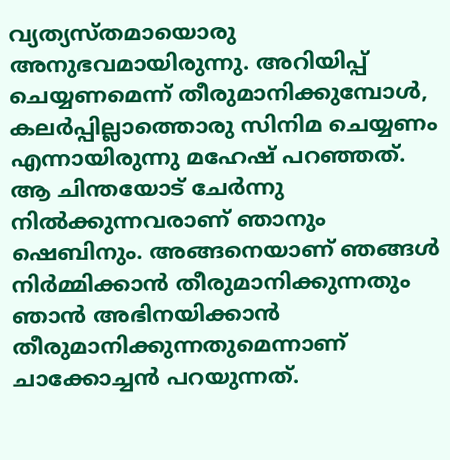വ്യത്യസ്തമായൊരു അനുഭവമായിരുന്നു. അറിയിപ്പ് ചെയ്യണമെന്ന് തീരുമാനിക്കുമ്പോള്‍, കലര്‍പ്പില്ലാത്തൊരു സിനിമ ചെയ്യണം എന്നായിരുന്നു മഹേഷ് പറഞ്ഞത്. ആ ചിന്തയോട് ചേര്‍ന്നു നില്‍ക്കുന്നവരാണ് ഞാനും ഷെബിനും. അങ്ങനെയാണ് ഞങ്ങള്‍ നിര്‍മ്മിക്കാന്‍ തീരുമാനിക്കുന്നതും ഞാന്‍ അഭിനയിക്കാന്‍ തീരുമാനിക്കുന്നതുമെന്നാണ് ചാക്കോച്ചന്‍ പറയുന്നത്.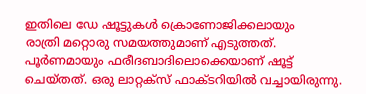ഇതിലെ ഡേ ഷൂട്ടുകള്‍ ക്രൊണോജിക്കലായും
രാത്രി മറ്റൊരു സമയത്തുമാണ് എടുത്തത്. പൂര്‍ണമായും ഫരീദബാദിലൊക്കെയാണ് ഷൂട്ട് ചെയ്തത്. ഒരു ലാറ്റക്‌സ് ഫാക്ടറിയില്‍ വച്ചായിരുന്നു.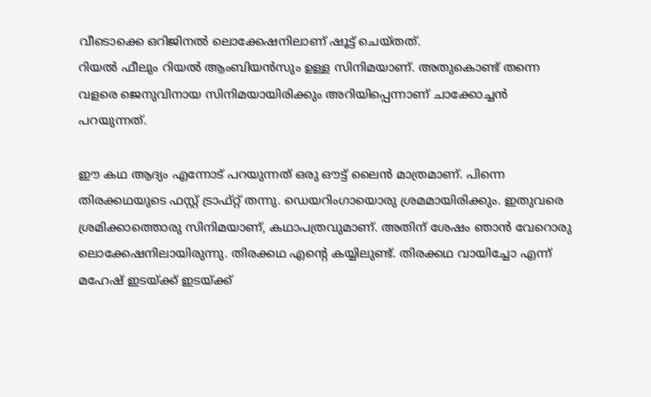വീടൊക്കെ ഒറിജിനല്‍ ലൊക്കേഷനിലാണ് ഷൂട്ട് ചെയ്തത്.
റിയല്‍ ഫീലും റിയല്‍ ആംബിയന്‍സും ഉള്ള സിനിമയാണ്. അതുകൊണ്ട് തന്നെ വളരെ ജെനുവിനായ സിനിമയായിരിക്കും അറിയിപ്പെന്നാണ് ചാക്കോച്ചന്‍ പറയുന്നത്.

ഈ കഥ ആദ്യം എന്നോട് പറയുന്നത് ഒരു ഔട്ട് ലൈന്‍ മാത്രമാണ്. പിന്നെ തിരക്കഥയുടെ ഫസ്റ്റ് ട്രാഫ്റ്റ് തന്നു. ഡെയറിംഗായൊരു ശ്രമമായിരിക്കും. ഇതുവരെ ശ്രമിക്കാത്തൊരു സിനിമയാണ്, കഥാപത്രവുമാണ്. അതിന് ശേഷം ഞാന്‍ വേറൊരു ലൊക്കേഷനിലായിരുന്നു. തിരക്കഥ എന്റെ കയ്യിലുണ്ട്. തിരക്കഥ വായിച്ചോ എന്ന് മഹേഷ് ഇടയ്ക്ക് ഇടയ്ക്ക്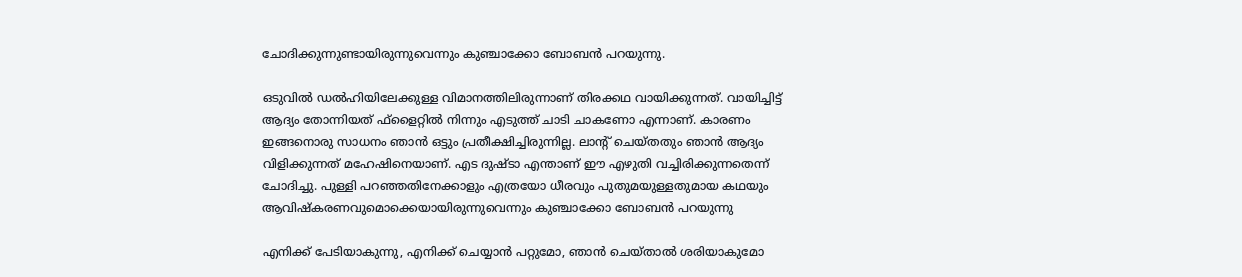ചോദിക്കുന്നുണ്ടായിരുന്നുവെന്നും കുഞ്ചാക്കോ ബോബന്‍ പറയുന്നു.

ഒടുവില്‍ ഡല്‍ഹിയിലേക്കുള്ള വിമാനത്തിലിരുന്നാണ് തിരക്കഥ വായിക്കുന്നത്. വായിച്ചിട്ട് ആദ്യം തോന്നിയത് ഫ്‌ളൈറ്റില്‍ നിന്നും എടുത്ത് ചാടി ചാകണോ എന്നാണ്. കാരണം ഇങ്ങനൊരു സാധനം ഞാന്‍ ഒട്ടും പ്രതീക്ഷിച്ചിരുന്നില്ല. ലാന്റ് ചെയ്തതും ഞാന്‍ ആദ്യം വിളിക്കുന്നത് മഹേഷിനെയാണ്. എട ദുഷ്ടാ എന്താണ് ഈ എഴുതി വച്ചിരിക്കുന്നതെന്ന് ചോദിച്ചു. പുള്ളി പറഞ്ഞതിനേക്കാളും എത്രയോ ധീരവും പുതുമയുള്ളതുമായ കഥയും ആവിഷ്‌കരണവുമൊക്കെയായിരുന്നുവെന്നും കുഞ്ചാക്കോ ബോബന്‍ പറയുന്നു

എനിക്ക് പേടിയാകുന്നു, എനിക്ക് ചെയ്യാന്‍ പറ്റുമോ, ഞാന്‍ ചെയ്താല്‍ ശരിയാകുമോ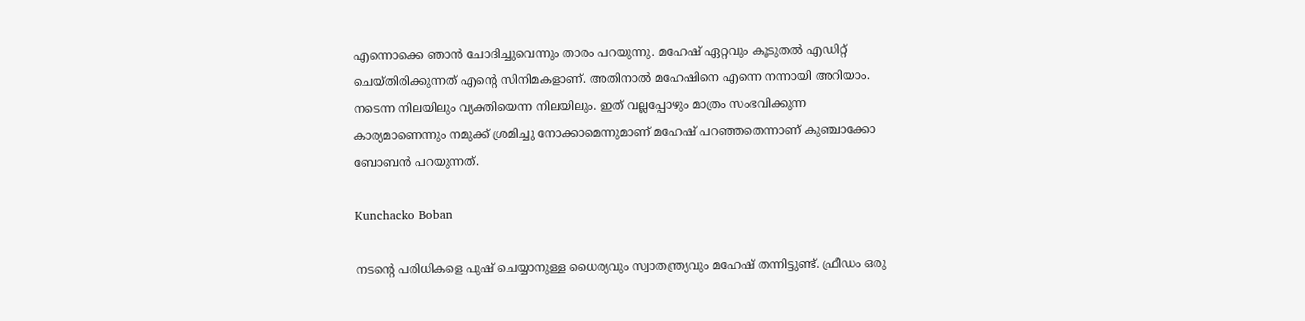എന്നൊക്കെ ഞാന്‍ ചോദിച്ചുവെന്നും താരം പറയുന്നു. മഹേഷ് ഏറ്റവും കൂടുതല്‍ എഡിറ്റ് ചെയ്തിരിക്കുന്നത് എന്റെ സിനിമകളാണ്. അതിനാല്‍ മഹേഷിനെ എന്നെ നന്നായി അറിയാം. നടെന്ന നിലയിലും വ്യക്തിയെന്ന നിലയിലും. ഇത് വല്ലപ്പോഴും മാത്രം സംഭവിക്കുന്ന കാര്യമാണെന്നും നമുക്ക് ശ്രമിച്ചു നോക്കാമെന്നുമാണ് മഹേഷ് പറഞ്ഞതെന്നാണ് കുഞ്ചാക്കോ ബോബന്‍ പറയുന്നത്.

Kunchacko Boban

നടന്റെ പരിധികളെ പുഷ് ചെയ്യാനുള്ള ധൈര്യവും സ്വാതന്ത്ര്യവും മഹേഷ് തന്നിട്ടുണ്ട്. ഫ്രീഡം ഒരു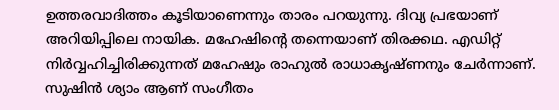ഉത്തരവാദിത്തം കൂടിയാണെന്നും താരം പറയുന്നു. ദിവ്യ പ്രഭയാണ് അറിയിപ്പിലെ നായിക. മഹേഷിന്റെ തന്നെയാണ് തിരക്കഥ. എഡിറ്റ് നിര്‍വ്വഹിച്ചിരിക്കുന്നത് മഹേഷും രാഹുല്‍ രാധാകൃഷ്ണനും ചേര്‍ന്നാണ്. സുഷിന്‍ ശ്യാം ആണ് സംഗീതം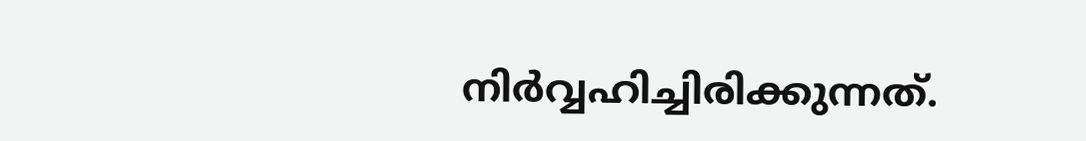നിര്‍വ്വഹിച്ചിരിക്കുന്നത്.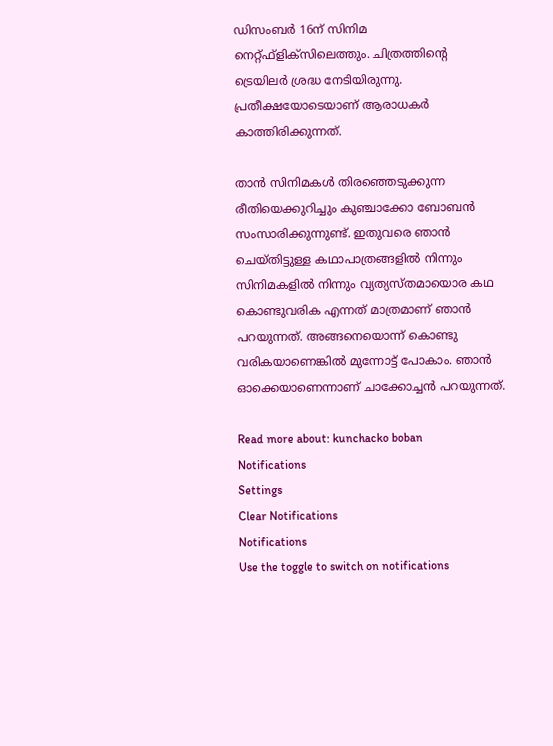ഡിസംബര്‍ 16ന് സിനിമ നെറ്റ്ഫ്‌ളിക്‌സിലെത്തും. ചിത്രത്തിന്റെ ട്രെയിലർ ശ്രദ്ധ നേടിയിരുന്നു. പ്രതീക്ഷയോടെയാണ് ആരാധകർ കാത്തിരിക്കുന്നത്.

താന്‍ സിനിമകള്‍ തിരഞ്ഞെടുക്കുന്ന രീതിയെക്കുറിച്ചും കുഞ്ചാക്കോ ബോബന്‍ സംസാരിക്കുന്നുണ്ട്. ഇതുവരെ ഞാന്‍ ചെയ്തിട്ടുള്ള കഥാപാത്രങ്ങളില്‍ നിന്നും സിനിമകളില്‍ നിന്നും വ്യത്യസ്തമായൊര കഥ കൊണ്ടുവരിക എന്നത് മാത്രമാണ് ഞാന്‍ പറയുന്നത്. അങ്ങനെയൊന്ന് കൊണ്ടു വരികയാണെങ്കില്‍ മുന്നോട്ട് പോകാം. ഞാന്‍ ഓക്കെയാണെന്നാണ് ചാക്കോച്ചന്‍ പറയുന്നത്.

Read more about: kunchacko boban
Notifications
Settings
Clear Notifications
Notifications
Use the toggle to switch on notifications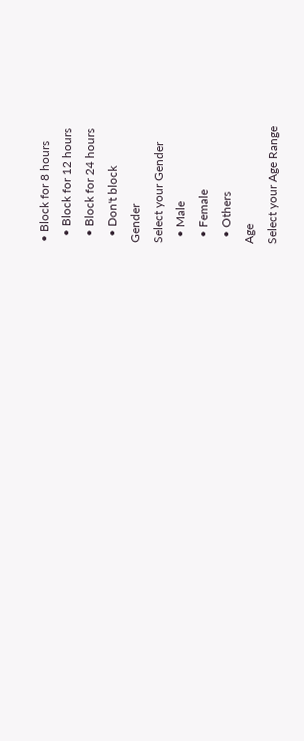• Block for 8 hours
  • Block for 12 hours
  • Block for 24 hours
  • Don't block
Gender
Select your Gender
  • Male
  • Female
  • Others
Age
Select your Age Range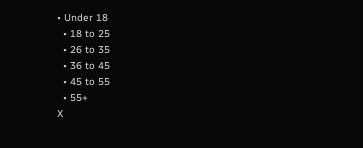• Under 18
  • 18 to 25
  • 26 to 35
  • 36 to 45
  • 45 to 55
  • 55+
X